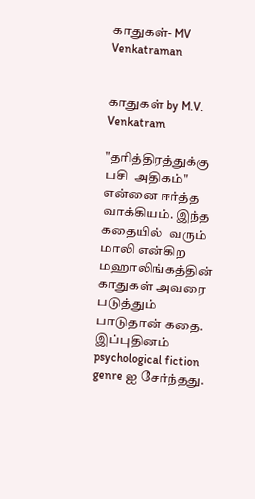காதுகள்- MV Venkatraman


காதுகள் by M.V. Venkatram

"தரித்திரத்துக்கு பசி  அதிகம்" என்னை ஈர்த்த வாக்கியம். இந்த கதையில்  வரும் மாலி என்கிற மஹாலிங்கத்தின்   காதுகள் அவரை படுத்தும் பாடுதான் கதை. இப்புதினம் psychological fiction genre ஐ சேர்ந்தது.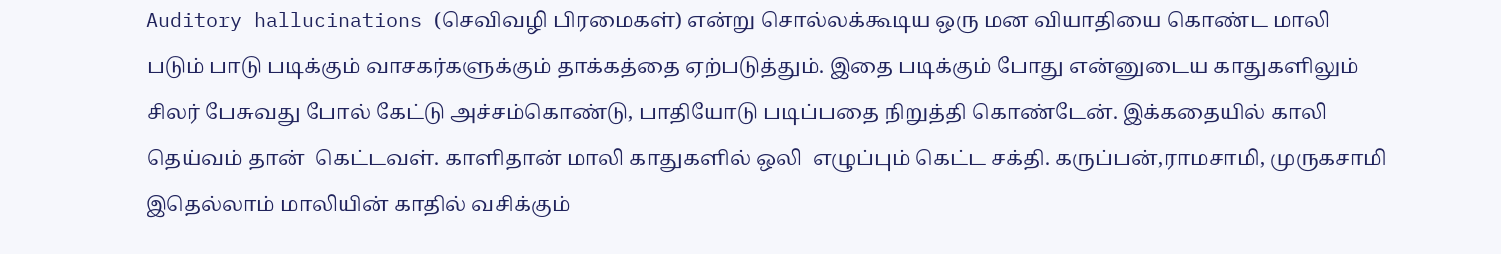Auditory hallucinations (செவிவழி பிரமைகள்) என்று சொல்லக்கூடிய ஒரு மன வியாதியை கொண்ட மாலி படும் பாடு படிக்கும் வாசகர்களுக்கும் தாக்கத்தை ஏற்படுத்தும். இதை படிக்கும் போது என்னுடைய காதுகளிலும்  சிலர் பேசுவது போல் கேட்டு அச்சம்கொண்டு, பாதியோடு படிப்பதை நிறுத்தி கொண்டேன். இக்கதையில் காலி தெய்வம் தான்  கெட்டவள். காளிதான் மாலி காதுகளில் ஒலி  எழுப்பும் கெட்ட சக்தி. கருப்பன்,ராமசாமி, முருகசாமி இதெல்லாம் மாலியின் காதில் வசிக்கும்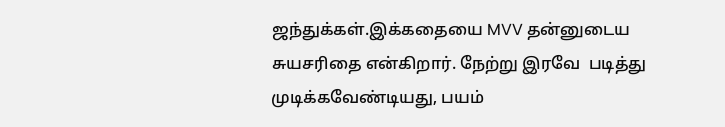ஜந்துக்கள்.இக்கதையை MVV தன்னுடைய சுயசரிதை என்கிறார். நேற்று இரவே  படித்து முடிக்கவேண்டியது, பயம்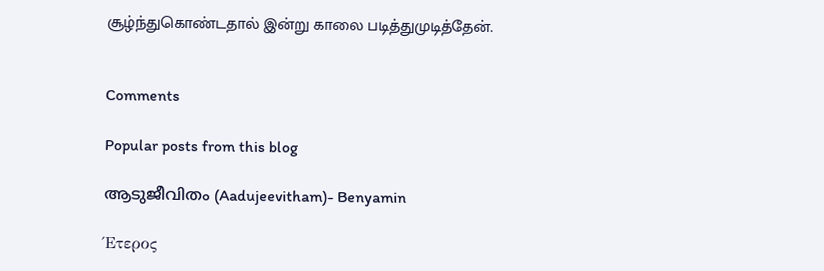சூழ்ந்துகொண்டதால் இன்று காலை படித்துமுடித்தேன்.


Comments

Popular posts from this blog

ആടുജീവിതം (Aadujeevitham)- Benyamin

Έτερος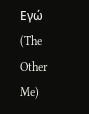Εγώ (The Other Me)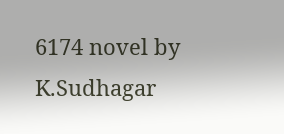6174 novel by K.Sudhagar